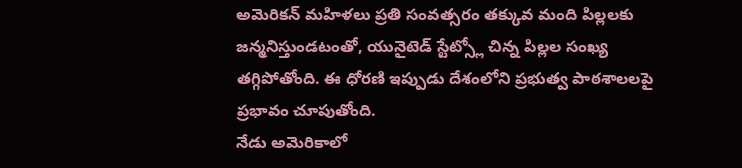అమెరికన్ మహిళలు ప్రతి సంవత్సరం తక్కువ మంది పిల్లలకు జన్మనిస్తుండటంతో, యునైటెడ్ స్టేట్స్లో చిన్న పిల్లల సంఖ్య తగ్గిపోతోంది. ఈ ధోరణి ఇప్పుడు దేశంలోని ప్రభుత్వ పాఠశాలలపై ప్రభావం చూపుతోంది.
నేడు అమెరికాలో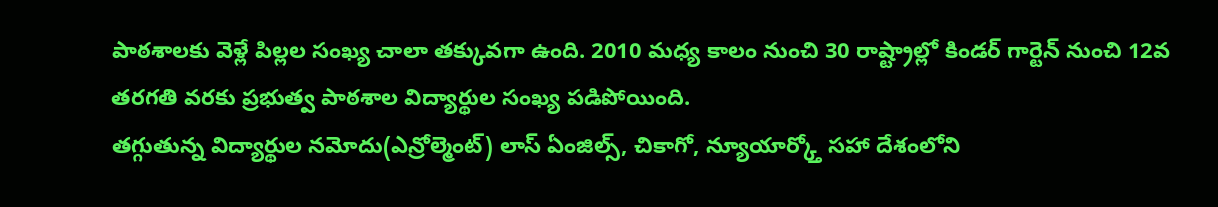పాఠశాలకు వెళ్లే పిల్లల సంఖ్య చాలా తక్కువగా ఉంది. 2010 మధ్య కాలం నుంచి 30 రాష్ట్రాల్లో కిండర్ గార్టెన్ నుంచి 12వ తరగతి వరకు ప్రభుత్వ పాఠశాల విద్యార్థుల సంఖ్య పడిపోయింది.
తగ్గుతున్న విద్యార్థుల నమోదు(ఎన్రోల్మెంట్) లాస్ ఏంజిల్స్, చికాగో, న్యూయార్క్తో సహా దేశంలోని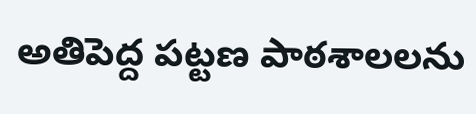అతిపెద్ద పట్టణ పాఠశాలలను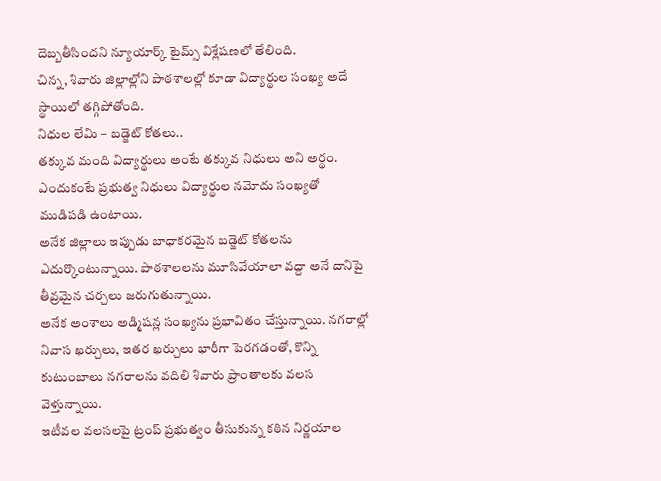దెబ్బతీసిందని న్యూయార్క్ టైమ్స్ విశ్లేషణలో తేలింది.
చిన్న, శివారు జిల్లాల్లోని పాఠశాలల్లో కూడా విద్యార్థుల సంఖ్య అదే స్థాయిలో తగ్గిపోతోంది.
నిధుల లేమి – బడ్జెట్ కోతలు..
తక్కువ మంది విద్యార్థులు అంటే తక్కువ నిధులు అని అర్థం. ఎందుకంటే ప్రభుత్వ నిధులు విద్యార్థుల నమోదు సంఖ్యతో ముడిపడి ఉంటాయి.
అనేక జిల్లాలు ఇప్పుడు బాధాకరమైన బడ్జెట్ కోతలను ఎదుర్కొంటున్నాయి. పాఠశాలలను మూసివేయాలా వద్దా అనే దానిపై తీవ్రమైన చర్చలు జరుగుతున్నాయి.
అనేక అంశాలు అడ్మిషన్ల సంఖ్యను ప్రభావితం చేస్తున్నాయి. నగరాల్లో నివాస ఖర్చులు, ఇతర ఖర్చులు భారీగా పెరగడంతో, కొన్ని కుటుంబాలు నగరాలను వదిలి శివారు ప్రాంతాలకు వలస వెళ్తున్నాయి.
ఇటీవల వలసలపై ట్రంప్ ప్రభుత్వం తీసుకున్న కఠిన నిర్ణయాల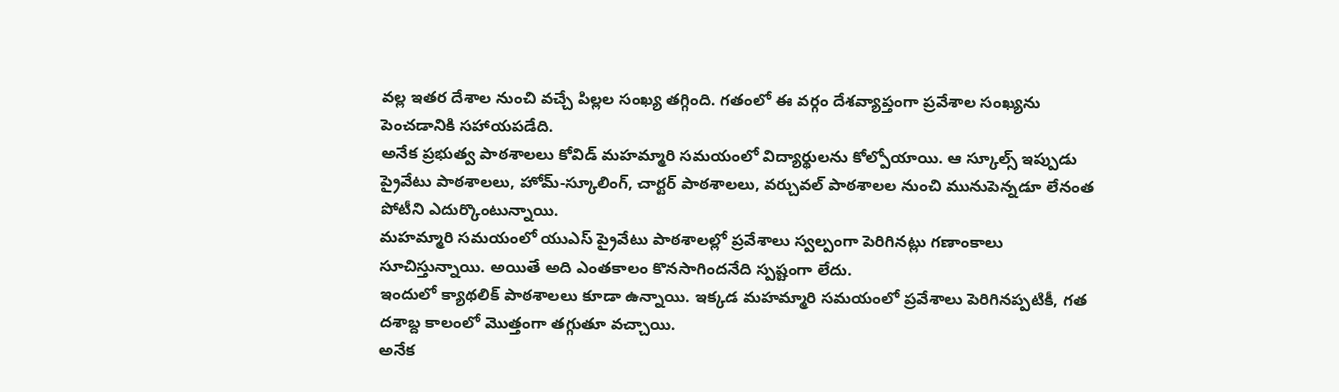వల్ల ఇతర దేశాల నుంచి వచ్చే పిల్లల సంఖ్య తగ్గింది. గతంలో ఈ వర్గం దేశవ్యాప్తంగా ప్రవేశాల సంఖ్యను పెంచడానికి సహాయపడేది.
అనేక ప్రభుత్వ పాఠశాలలు కోవిడ్ మహమ్మారి సమయంలో విద్యార్థులను కోల్పోయాయి. ఆ స్కూల్స్ ఇప్పుడు ప్రైవేటు పాఠశాలలు, హోమ్-స్కూలింగ్, చార్టర్ పాఠశాలలు, వర్చువల్ పాఠశాలల నుంచి మునుపెన్నడూ లేనంత పోటీని ఎదుర్కొంటున్నాయి.
మహమ్మారి సమయంలో యుఎస్ ప్రైవేటు పాఠశాలల్లో ప్రవేశాలు స్వల్పంగా పెరిగినట్లు గణాంకాలు సూచిస్తున్నాయి. అయితే అది ఎంతకాలం కొనసాగిందనేది స్పష్టంగా లేదు.
ఇందులో క్యాథలిక్ పాఠశాలలు కూడా ఉన్నాయి. ఇక్కడ మహమ్మారి సమయంలో ప్రవేశాలు పెరిగినప్పటికీ, గత దశాబ్ద కాలంలో మొత్తంగా తగ్గుతూ వచ్చాయి.
అనేక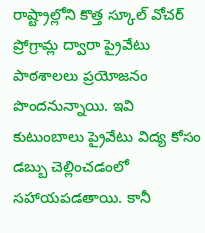రాష్ట్రాల్లోని కొత్త స్కూల్ వోచర్ ప్రోగ్రామ్ల ద్వారా ప్రైవేటు పాఠశాలలు ప్రయోజనం పొందనున్నాయి. ఇవి కుటుంబాలు ప్రైవేటు విద్య కోసం డబ్బు చెల్లించడంలో సహాయపడతాయి. కానీ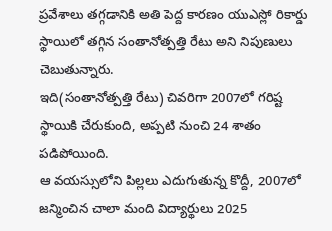ప్రవేశాలు తగ్గడానికి అతి పెద్ద కారణం యుఎస్లో రికార్డు స్థాయిలో తగ్గిన సంతానోత్పత్తి రేటు అని నిపుణులు చెబుతున్నారు.
ఇది(సంతానోత్పత్తి రేటు) చివరిగా 2007లో గరిష్ట స్థాయికి చేరుకుంది, అప్పటి నుంచి 24 శాతం పడిపోయింది.
ఆ వయస్సులోని పిల్లలు ఎదుగుతున్న కొద్దీ, 2007లో జన్మించిన చాలా మంది విద్యార్థులు 2025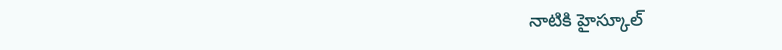నాటికి హైస్కూల్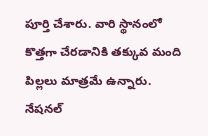పూర్తి చేశారు. వారి స్థానంలో కొత్తగా చేరడానికి తక్కువ మంది పిల్లలు మాత్రమే ఉన్నారు.
నేషనల్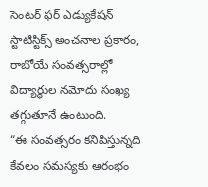సెంటర్ ఫర్ ఎడ్యుకేషన్ స్టాటిస్టిక్స్ అంచనాల ప్రకారం, రాబోయే సంవత్సరాల్లో విద్యార్థుల నమోదు సంఖ్య తగ్గుతూనే ఉంటుంది.
“ఈ సంవత్సరం కనిపిస్తున్నది కేవలం సమస్యకు ఆరంభం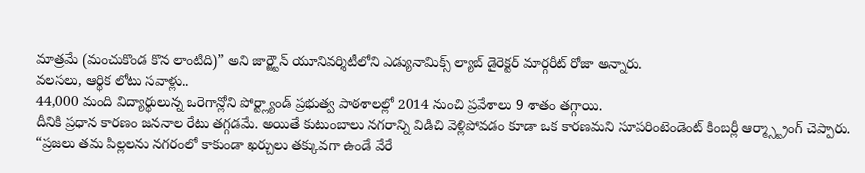మాత్రమే (మంచుకొండ కొన లాంటిది)” అని జార్జ్టౌన్ యూనివర్శిటీలోని ఎడ్యునామిక్స్ ల్యాబ్ డైరెక్టర్ మార్గరీట్ రోజా అన్నారు.
వలసలు, ఆర్థిక లోటు సవాళ్లు..
44,000 మంది విద్యార్థులున్న ఒరెగాన్లోని పోర్ట్ల్యాండ్ ప్రభుత్వ పాఠశాలల్లో 2014 నుంచి ప్రవేశాలు 9 శాతం తగ్గాయి.
దీనికి ప్రధాన కారణం జననాల రేటు తగ్గడమే. అయితే కుటుంబాలు నగరాన్ని విడిచి వెళ్లిపోవడం కూడా ఒక కారణమని సూపరింటెండెంట్ కింబర్లీ ఆర్మ్స్ట్రాంగ్ చెప్పారు.
“ప్రజలు తమ పిల్లలను నగరంలో కాకుండా ఖర్చులు తక్కువగా ఉండే వేరే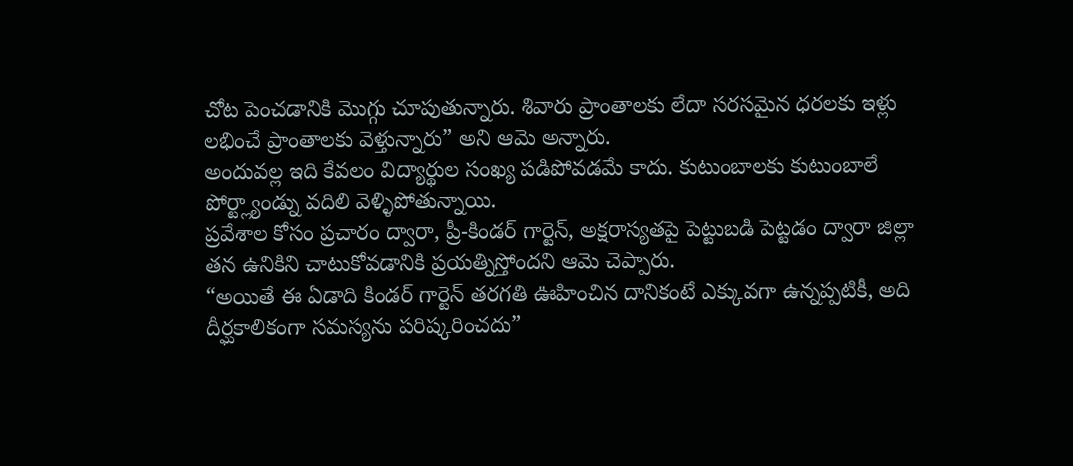చోట పెంచడానికి మొగ్గు చూపుతున్నారు. శివారు ప్రాంతాలకు లేదా సరసమైన ధరలకు ఇళ్లు లభించే ప్రాంతాలకు వెళ్తున్నారు” అని ఆమె అన్నారు.
అందువల్ల ఇది కేవలం విద్యార్థుల సంఖ్య పడిపోవడమే కాదు. కుటుంబాలకు కుటుంబాలే పోర్ట్ల్యాండ్ను వదిలి వెళ్ళిపోతున్నాయి.
ప్రవేశాల కోసం ప్రచారం ద్వారా, ప్రీ-కిండర్ గార్టెన్, అక్షరాస్యతపై పెట్టుబడి పెట్టడం ద్వారా జిల్లా తన ఉనికిని చాటుకోవడానికి ప్రయత్నిస్తోందని ఆమె చెప్పారు.
“అయితే ఈ ఏడాది కిండర్ గార్టెన్ తరగతి ఊహించిన దానికంటే ఎక్కువగా ఉన్నప్పటికీ, అది దీర్ఘకాలికంగా సమస్యను పరిష్కరించదు”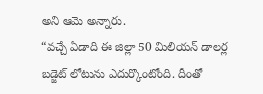అని ఆమె అన్నారు.
“వచ్చే ఏడాది ఈ జిల్లా 50 మిలియన్ డాలర్ల బడ్జెట్ లోటును ఎదుర్కొంటోంది. దీంతో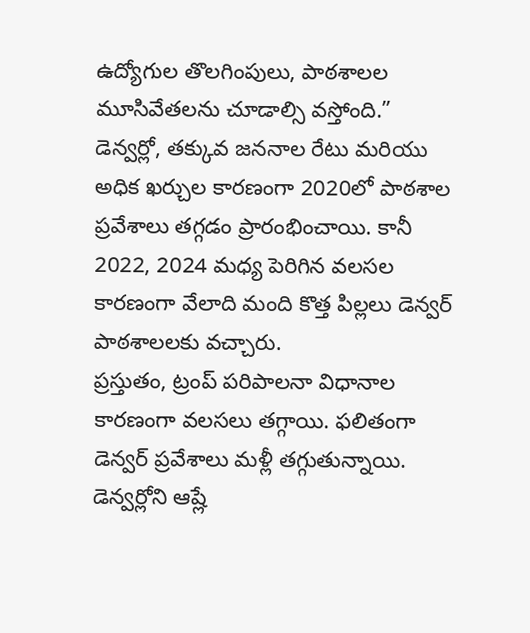ఉద్యోగుల తొలగింపులు, పాఠశాలల మూసివేతలను చూడాల్సి వస్తోంది.”
డెన్వర్లో, తక్కువ జననాల రేటు మరియు అధిక ఖర్చుల కారణంగా 2020లో పాఠశాల ప్రవేశాలు తగ్గడం ప్రారంభించాయి. కానీ 2022, 2024 మధ్య పెరిగిన వలసల కారణంగా వేలాది మంది కొత్త పిల్లలు డెన్వర్ పాఠశాలలకు వచ్చారు.
ప్రస్తుతం, ట్రంప్ పరిపాలనా విధానాల కారణంగా వలసలు తగ్గాయి. ఫలితంగా డెన్వర్ ప్రవేశాలు మళ్లీ తగ్గుతున్నాయి.
డెన్వర్లోని ఆష్లే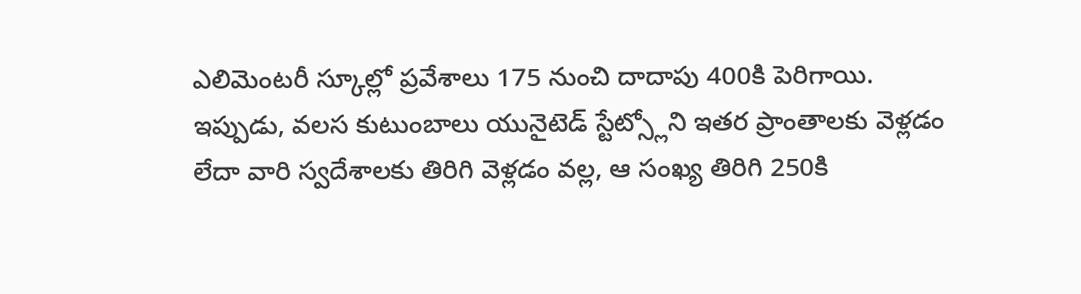ఎలిమెంటరీ స్కూల్లో ప్రవేశాలు 175 నుంచి దాదాపు 400కి పెరిగాయి.
ఇప్పుడు, వలస కుటుంబాలు యునైటెడ్ స్టేట్స్లోని ఇతర ప్రాంతాలకు వెళ్లడం లేదా వారి స్వదేశాలకు తిరిగి వెళ్లడం వల్ల, ఆ సంఖ్య తిరిగి 250కి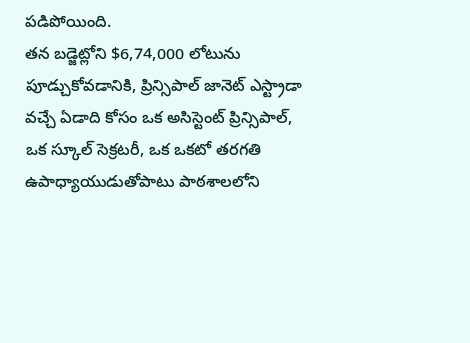పడిపోయింది.
తన బడ్జెట్లోని $6,74,000 లోటును పూడ్చుకోవడానికి, ప్రిన్సిపాల్ జానెట్ ఎస్ట్రాడా వచ్చే ఏడాది కోసం ఒక అసిస్టెంట్ ప్రిన్సిపాల్, ఒక స్కూల్ సెక్రటరీ, ఒక ఒకటో తరగతి ఉపాధ్యాయుడుతోపాటు పాఠశాలలోని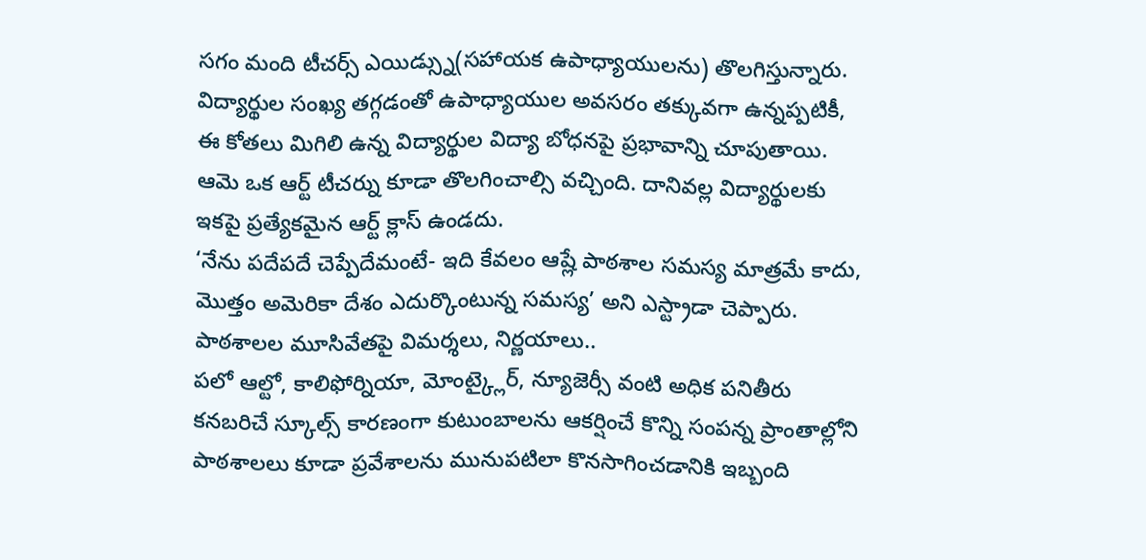సగం మంది టీచర్స్ ఎయిడ్స్ను(సహాయక ఉపాధ్యాయులను) తొలగిస్తున్నారు.
విద్యార్థుల సంఖ్య తగ్గడంతో ఉపాధ్యాయుల అవసరం తక్కువగా ఉన్నప్పటికీ, ఈ కోతలు మిగిలి ఉన్న విద్యార్థుల విద్యా బోధనపై ప్రభావాన్ని చూపుతాయి.
ఆమె ఒక ఆర్ట్ టీచర్ను కూడా తొలగించాల్సి వచ్చింది. దానివల్ల విద్యార్థులకు ఇకపై ప్రత్యేకమైన ఆర్ట్ క్లాస్ ఉండదు.
‘నేను పదేపదే చెప్పేదేమంటే- ఇది కేవలం ఆష్లే పాఠశాల సమస్య మాత్రమే కాదు, మొత్తం అమెరికా దేశం ఎదుర్కొంటున్న సమస్య’ అని ఎస్ట్రాడా చెప్పారు.
పాఠశాలల మూసివేతపై విమర్శలు, నిర్ణయాలు..
పలో ఆల్టో, కాలిఫోర్నియా, మోంట్క్లైర్, న్యూజెర్సీ వంటి అధిక పనితీరు కనబరిచే స్కూల్స్ కారణంగా కుటుంబాలను ఆకర్షించే కొన్ని సంపన్న ప్రాంతాల్లోని పాఠశాలలు కూడా ప్రవేశాలను మునుపటిలా కొనసాగించడానికి ఇబ్బంది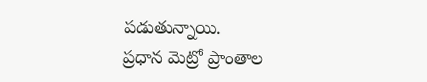పడుతున్నాయి.
ప్రధాన మెట్రో ప్రాంతాల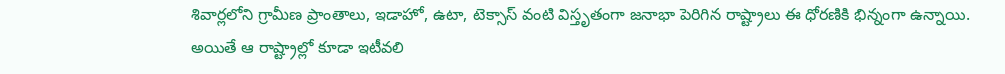శివార్లలోని గ్రామీణ ప్రాంతాలు, ఇడాహో, ఉటా, టెక్సాస్ వంటి విస్తృతంగా జనాభా పెరిగిన రాష్ట్రాలు ఈ ధోరణికి భిన్నంగా ఉన్నాయి.
అయితే ఆ రాష్ట్రాల్లో కూడా ఇటీవలి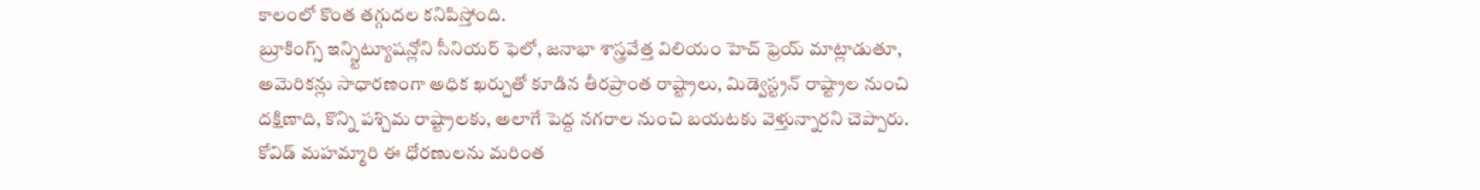కాలంలో కొంత తగ్గుదల కనిపిస్తోంది.
బ్రూకింగ్స్ ఇన్స్టిట్యూషన్లోని సీనియర్ ఫెలో, జనాభా శాస్త్రవేత్త విలియం హెచ్ ఫ్రెయ్ మాట్లాడుతూ, అమెరికన్లు సాధారణంగా అధిక ఖర్చుతో కూడిన తీరప్రాంత రాష్ట్రాలు, మిడ్వెస్ట్రన్ రాష్ట్రాల నుంచి దక్షిణాది, కొన్ని పశ్చిమ రాష్ట్రాలకు, అలాగే పెద్ద నగరాల నుంచి బయటకు వెళ్తున్నారని చెప్పారు. కోవిడ్ మహమ్మారి ఈ ధోరణులను మరింత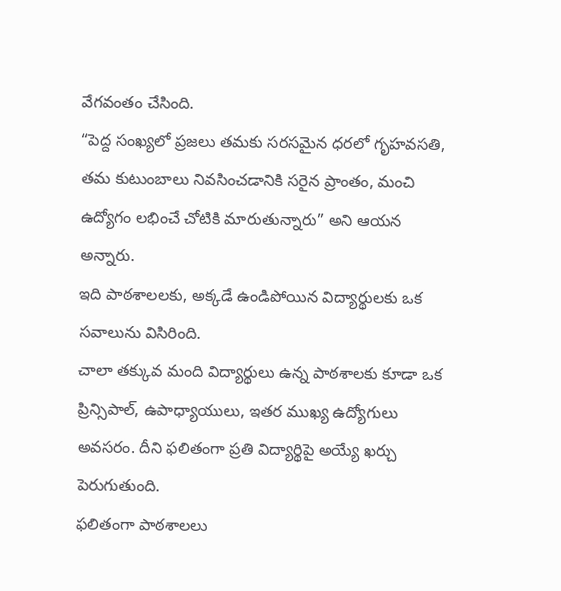వేగవంతం చేసింది.
“పెద్ద సంఖ్యలో ప్రజలు తమకు సరసమైన ధరలో గృహవసతి, తమ కుటుంబాలు నివసించడానికి సరైన ప్రాంతం, మంచి ఉద్యోగం లభించే చోటికి మారుతున్నారు” అని ఆయన అన్నారు.
ఇది పాఠశాలలకు, అక్కడే ఉండిపోయిన విద్యార్థులకు ఒక సవాలును విసిరింది.
చాలా తక్కువ మంది విద్యార్థులు ఉన్న పాఠశాలకు కూడా ఒక ప్రిన్సిపాల్, ఉపాధ్యాయులు, ఇతర ముఖ్య ఉద్యోగులు అవసరం. దీని ఫలితంగా ప్రతి విద్యార్థిపై అయ్యే ఖర్చు పెరుగుతుంది.
ఫలితంగా పాఠశాలలు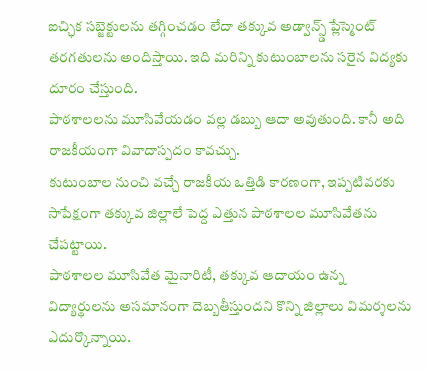ఐచ్ఛిక సబ్జెక్టులను తగ్గించడం లేదా తక్కువ అడ్వాన్స్డ్ ప్లేస్మెంట్ తరగతులను అందిస్తాయి. ఇది మరిన్ని కుటుంబాలను సరైన విద్యకు దూరం చేస్తుంది.
పాఠశాలలను మూసివేయడం వల్ల డబ్బు ఆదా అవుతుంది. కానీ అది రాజకీయంగా వివాదాస్పదం కావచ్చు.
కుటుంబాల నుంచి వచ్చే రాజకీయ ఒత్తిడి కారణంగా, ఇప్పటివరకు సాపేక్షంగా తక్కువ జిల్లాలే పెద్ద ఎత్తున పాఠశాలల మూసివేతను చేపట్టాయి.
పాఠశాలల మూసివేత మైనారిటీ, తక్కువ ఆదాయం ఉన్న విద్యార్థులను అసమానంగా దెబ్బతీస్తుందని కొన్ని జిల్లాలు విమర్శలను ఎదుర్కొన్నాయి.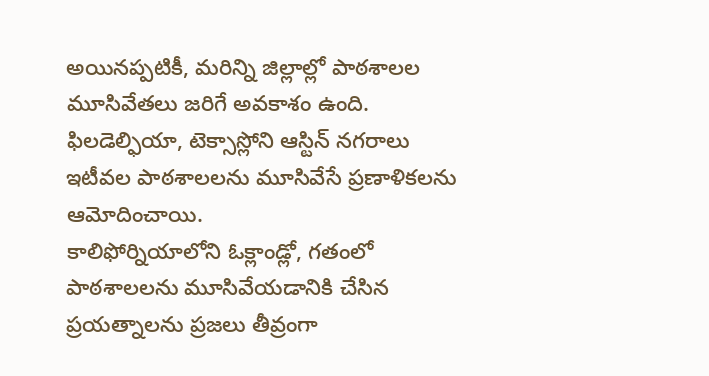అయినప్పటికీ, మరిన్ని జిల్లాల్లో పాఠశాలల మూసివేతలు జరిగే అవకాశం ఉంది.
ఫిలడెల్ఫియా, టెక్సాస్లోని ఆస్టిన్ నగరాలు ఇటీవల పాఠశాలలను మూసివేసే ప్రణాళికలను ఆమోదించాయి.
కాలిఫోర్నియాలోని ఓక్లాండ్లో, గతంలో పాఠశాలలను మూసివేయడానికి చేసిన ప్రయత్నాలను ప్రజలు తీవ్రంగా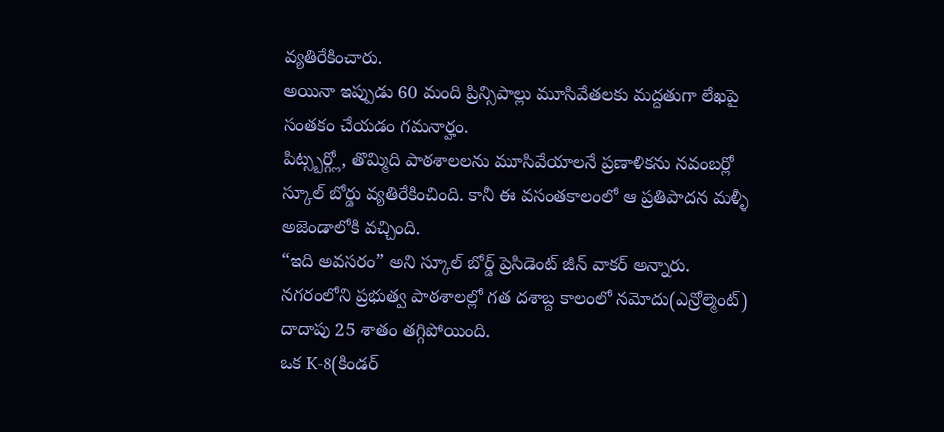వ్యతిరేకించారు.
అయినా ఇప్పుడు 60 మంది ప్రిన్సిపాల్లు మూసివేతలకు మద్దతుగా లేఖపై సంతకం చేయడం గమనార్హం.
పిట్స్బర్గ్లో, తొమ్మిది పాఠశాలలను మూసివేయాలనే ప్రణాళికను నవంబర్లో స్కూల్ బోర్డు వ్యతిరేకించింది. కానీ ఈ వసంతకాలంలో ఆ ప్రతిపాదన మళ్ళీ అజెండాలోకి వచ్చింది.
“ఇది అవసరం” అని స్కూల్ బోర్డ్ ప్రెసిడెంట్ జీన్ వాకర్ అన్నారు.
నగరంలోని ప్రభుత్వ పాఠశాలల్లో గత దశాబ్ద కాలంలో నమోదు(ఎన్రోల్మెంట్) దాదాపు 25 శాతం తగ్గిపోయింది.
ఒక K-8(కిండర్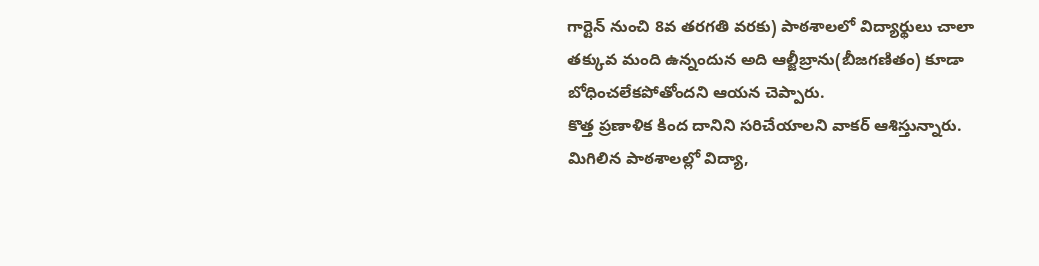గార్టెన్ నుంచి 8వ తరగతి వరకు) పాఠశాలలో విద్యార్థులు చాలా తక్కువ మంది ఉన్నందున అది ఆల్జీబ్రాను(బీజగణితం) కూడా బోధించలేకపోతోందని ఆయన చెప్పారు.
కొత్త ప్రణాళిక కింద దానిని సరిచేయాలని వాకర్ ఆశిస్తున్నారు. మిగిలిన పాఠశాలల్లో విద్యా,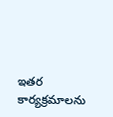ఇతర కార్యక్రమాలను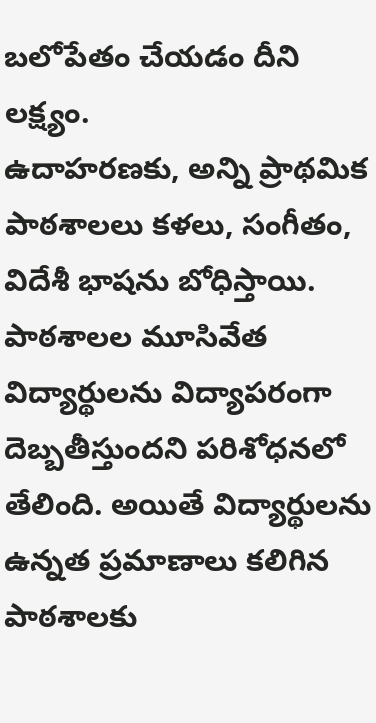బలోపేతం చేయడం దీని లక్ష్యం.
ఉదాహరణకు, అన్ని ప్రాథమిక పాఠశాలలు కళలు, సంగీతం, విదేశీ భాషను బోధిస్తాయి.
పాఠశాలల మూసివేత విద్యార్థులను విద్యాపరంగా దెబ్బతీస్తుందని పరిశోధనలో తేలింది. అయితే విద్యార్థులను ఉన్నత ప్రమాణాలు కలిగిన పాఠశాలకు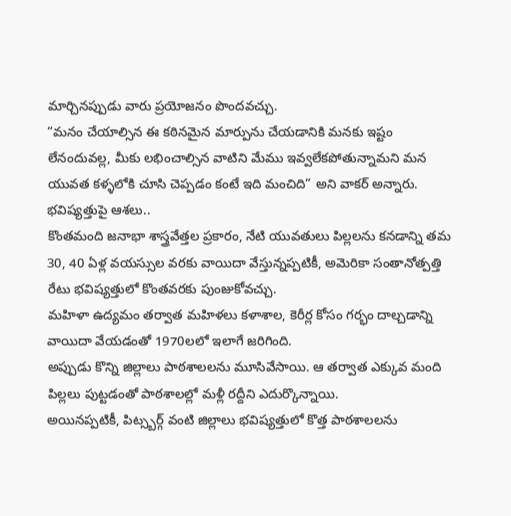మార్చినప్పుడు వారు ప్రయోజనం పొందవచ్చు.
“మనం చేయాల్సిన ఈ కఠినమైన మార్పును చేయడానికి మనకు ఇష్టం లేనందువల్ల, మీకు లభించాల్సిన వాటిని మేము ఇవ్వలేకపోతున్నామని మన యువత కళ్ళలోకి చూసి చెప్పడం కంటే ఇది మంచిది” అని వాకర్ అన్నారు.
భవిష్యత్తుపై ఆశలు..
కొంతమంది జనాభా శాస్త్రవేత్తల ప్రకారం, నేటి యువతులు పిల్లలను కనడాన్ని తమ 30, 40 ఏళ్ల వయస్సుల వరకు వాయిదా వేస్తున్నప్పటికీ, అమెరికా సంతానోత్పత్తి రేటు భవిష్యత్తులో కొంతవరకు పుంజుకోవచ్చు.
మహిళా ఉద్యమం తర్వాత మహిళలు కళాశాల, కెరీర్ల కోసం గర్భం దాల్చడాన్ని వాయిదా వేయడంతో 1970లలో ఇలాగే జరిగింది.
అప్పుడు కొన్ని జిల్లాలు పాఠశాలలను మూసివేసాయి. ఆ తర్వాత ఎక్కువ మంది పిల్లలు పుట్టడంతో పాఠశాలల్లో మళ్లీ రద్దీని ఎదుర్కొన్నాయి.
అయినప్పటికీ, పిట్స్బర్గ్ వంటి జిల్లాలు భవిష్యత్తులో కొత్త పాఠశాలలను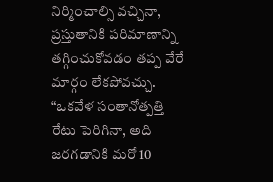నిర్మించాల్సి వచ్చినా, ప్రస్తుతానికి పరిమాణాన్ని తగ్గించుకోవడం తప్ప వేరే మార్గం లేకపోవచ్చు.
“ఒకవేళ సంతానోత్పత్తి రేటు పెరిగినా, అది జరగడానికి మరో 10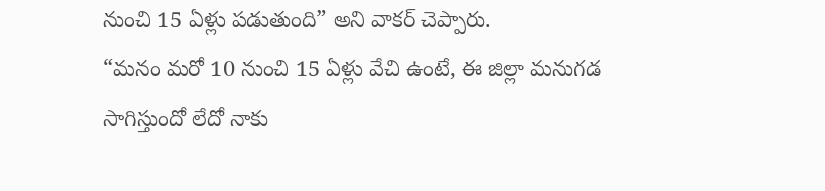నుంచి 15 ఏళ్లు పడుతుంది” అని వాకర్ చెప్పారు.
“మనం మరో 10 నుంచి 15 ఏళ్లు వేచి ఉంటే, ఈ జిల్లా మనుగడ సాగిస్తుందో లేదో నాకు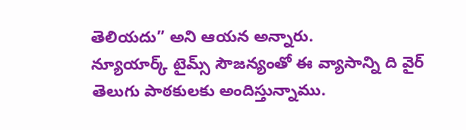తెలియదు” అని ఆయన అన్నారు.
న్యూయార్క్ టైమ్స్ సౌజన్యంతో ఈ వ్యాసాన్ని ది వైర్ తెలుగు పాఠకులకు అందిస్తున్నాము.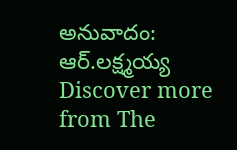అనువాదం: ఆర్.లక్ష్మయ్య
Discover more from The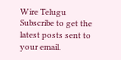Wire Telugu
Subscribe to get the latest posts sent to your email.